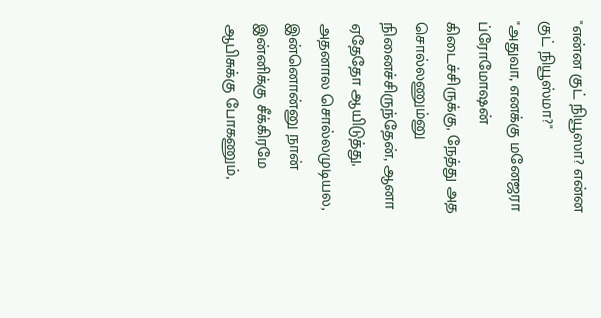"என்ன குட் நியூஸா? என்ன குட் நியூஸ்மா?"
"அதுவா, எனக்கு மனேஜரா ப்ரோமோஷன் கிடைச்சிருக்கு, நேத்து அத சொல்லணும்னு நினைச்சிருந்தேன், ஆனா ஏதேதோ ஆயிடுத்து, அதனால சொல்லமுடியல, இன்னொன்னு நான் இன்னிக்கு சீக்கிரமே ஆபிசுக்கு போகணும்,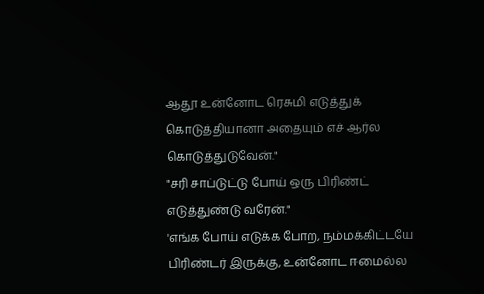ஆதூ உன்னோட ரெசுமி எடுத்துக் கொடுத்தியானா அதையும் எச் ஆர்ல கொடுத்துடுவேன்."
"சரி சாப்டுட்டு போய் ஒரு பிரிண்ட் எடுத்துண்டு வரேன்."
'எங்க போய் எடுக்க போற, நம்மக்கிட்டயே பிரிண்டர் இருக்கு, உன்னோட ஈமைல்ல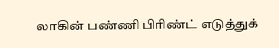லாகின் பண்ணி பிரிண்ட் எடுத்துக்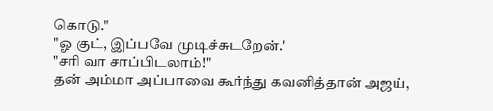கொடு."
"ஓ குட், இப்பவே முடிச்சுடறேன்.'
"சரி வா சாப்பிடலாம்!"
தன் அம்மா அப்பாவை கூர்ந்து கவனித்தான் அஜய்,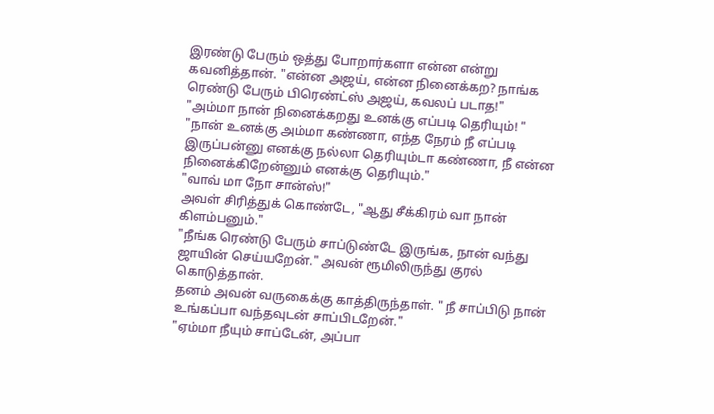இரண்டு பேரும் ஒத்து போறார்களா என்ன என்று கவனித்தான். "என்ன அஜய், என்ன நினைக்கற? நாங்க ரெண்டு பேரும் பிரெண்ட்ஸ் அஜய், கவலப் படாத!"
"அம்மா நான் நினைக்கறது உனக்கு எப்படி தெரியும்! "
"நான் உனக்கு அம்மா கண்ணா, எந்த நேரம் நீ எப்படி இருப்பன்னு எனக்கு நல்லா தெரியும்டா கண்ணா, நீ என்ன நினைக்கிறேன்னும் எனக்கு தெரியும்."
"வாவ் மா நோ சான்ஸ்!"
அவள் சிரித்துக் கொண்டே, "ஆது சீக்கிரம் வா நான் கிளம்பனும்."
"நீங்க ரெண்டு பேரும் சாப்டுண்டே இருங்க, நான் வந்து ஜாயின் செய்யறேன்." அவன் ரூமிலிருந்து குரல் கொடுத்தான்.
தனம் அவன் வருகைக்கு காத்திருந்தாள். " நீ சாப்பிடு நான் உங்கப்பா வந்தவுடன் சாப்பிடறேன்."
"ஏம்மா நீயும் சாப்டேன், அப்பா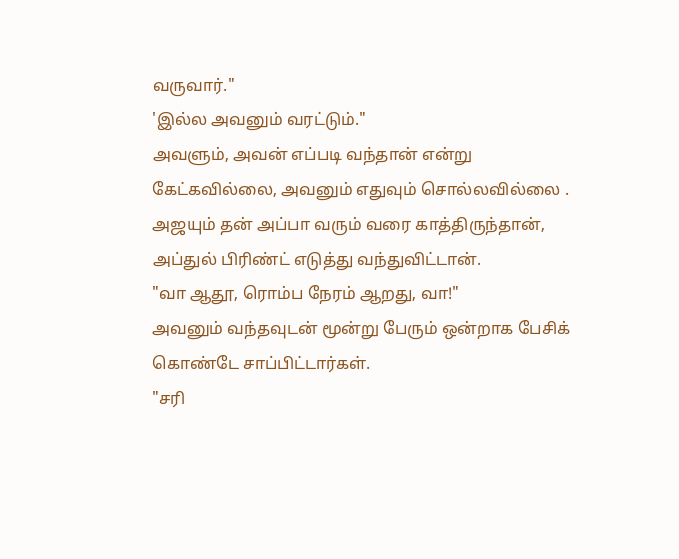வருவார்."
'இல்ல அவனும் வரட்டும்."
அவளும், அவன் எப்படி வந்தான் என்று கேட்கவில்லை, அவனும் எதுவும் சொல்லவில்லை .
அஜயும் தன் அப்பா வரும் வரை காத்திருந்தான், அப்துல் பிரிண்ட் எடுத்து வந்துவிட்டான்.
"வா ஆதூ, ரொம்ப நேரம் ஆறது, வா!"
அவனும் வந்தவுடன் மூன்று பேரும் ஒன்றாக பேசிக் கொண்டே சாப்பிட்டார்கள்.
"சரி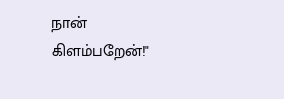நான் கிளம்பறேன்!"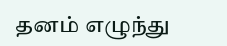தனம் எழுந்து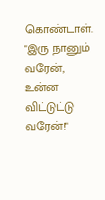கொண்டாள்.
"இரு நானும் வரேன், உன்ன விட்டுட்டு வரேன்!"